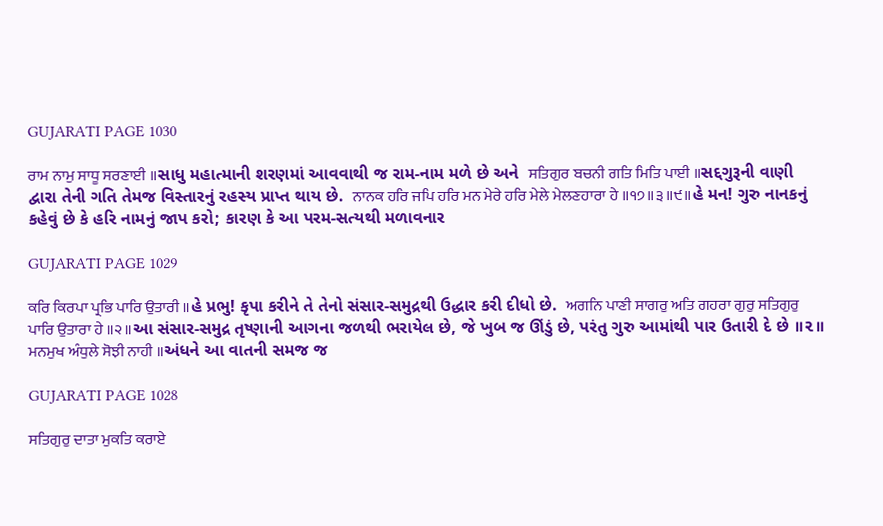GUJARATI PAGE 1030

ਰਾਮ ਨਾਮੁ ਸਾਧੂ ਸਰਣਾਈ ॥સાધુ મહાત્માની શરણમાં આવવાથી જ રામ-નામ મળે છે અને  ਸਤਿਗੁਰ ਬਚਨੀ ਗਤਿ ਮਿਤਿ ਪਾਈ ॥સદ્દગુરૂની વાણી દ્વારા તેની ગતિ તેમજ વિસ્તારનું રહસ્ય પ્રાપ્ત થાય છે.  ਨਾਨਕ ਹਰਿ ਜਪਿ ਹਰਿ ਮਨ ਮੇਰੇ ਹਰਿ ਮੇਲੇ ਮੇਲਣਹਾਰਾ ਹੇ ॥੧੭॥੩॥੯॥હે મન! ગુરુ નાનકનું કહેવું છે કે હરિ નામનું જાપ કરો; કારણ કે આ પરમ-સત્યથી મળાવનાર

GUJARATI PAGE 1029

ਕਰਿ ਕਿਰਪਾ ਪ੍ਰਭਿ ਪਾਰਿ ਉਤਾਰੀ ॥હે પ્રભુ! કૃપા કરીને તે તેનો સંસાર-સમુદ્રથી ઉદ્ધાર કરી દીધો છે.  ਅਗਨਿ ਪਾਣੀ ਸਾਗਰੁ ਅਤਿ ਗਹਰਾ ਗੁਰੁ ਸਤਿਗੁਰੁ ਪਾਰਿ ਉਤਾਰਾ ਹੇ ॥੨॥આ સંસાર-સમુદ્ર તૃષ્ણાની આગના જળથી ભરાયેલ છે, જે ખુબ જ ઊંડું છે, પરંતુ ગુરુ આમાંથી પાર ઉતારી દે છે ॥૨॥  ਮਨਮੁਖ ਅੰਧੁਲੇ ਸੋਝੀ ਨਾਹੀ ॥અંધને આ વાતની સમજ જ

GUJARATI PAGE 1028

ਸਤਿਗੁਰੁ ਦਾਤਾ ਮੁਕਤਿ ਕਰਾਏ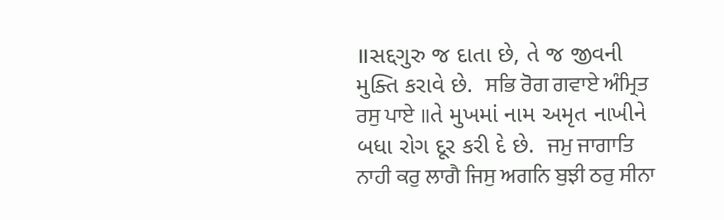॥સદ્દગુરુ જ દાતા છે, તે જ જીવની મુક્તિ કરાવે છે.  ਸਭਿ ਰੋਗ ਗਵਾਏ ਅੰਮ੍ਰਿਤ ਰਸੁ ਪਾਏ ॥તે મુખમાં નામ અમૃત નાખીને બધા રોગ દૂર કરી દે છે.  ਜਮੁ ਜਾਗਾਤਿ ਨਾਹੀ ਕਰੁ ਲਾਗੈ ਜਿਸੁ ਅਗਨਿ ਬੁਝੀ ਠਰੁ ਸੀਨਾ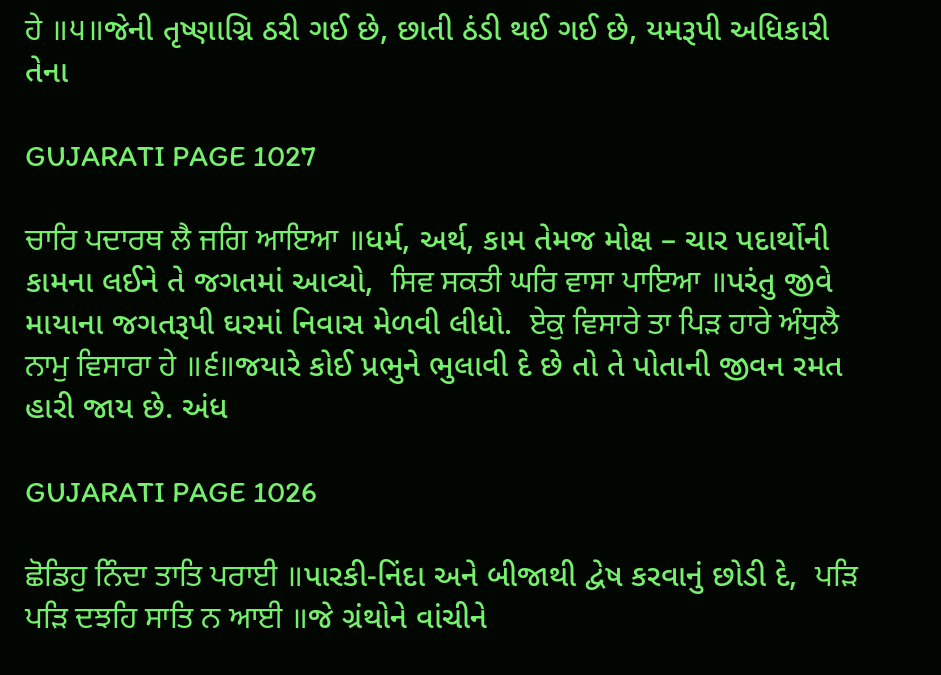ਹੇ ॥੫॥જેની તૃષ્ણાગ્નિ ઠરી ગઈ છે, છાતી ઠંડી થઈ ગઈ છે, યમરૂપી અધિકારી તેના

GUJARATI PAGE 1027

ਚਾਰਿ ਪਦਾਰਥ ਲੈ ਜਗਿ ਆਇਆ ॥ધર્મ, અર્થ, કામ તેમજ મોક્ષ – ચાર પદાર્થોની કામના લઈને તે જગતમાં આવ્યો,  ਸਿਵ ਸਕਤੀ ਘਰਿ ਵਾਸਾ ਪਾਇਆ ॥પરંતુ જીવે માયાના જગતરૂપી ઘરમાં નિવાસ મેળવી લીધો.  ਏਕੁ ਵਿਸਾਰੇ ਤਾ ਪਿੜ ਹਾਰੇ ਅੰਧੁਲੈ ਨਾਮੁ ਵਿਸਾਰਾ ਹੇ ॥੬॥જયારે કોઈ પ્રભુને ભુલાવી દે છે તો તે પોતાની જીવન રમત હારી જાય છે. અંધ

GUJARATI PAGE 1026

ਛੋਡਿਹੁ ਨਿੰਦਾ ਤਾਤਿ ਪਰਾਈ ॥પારકી-નિંદા અને બીજાથી દ્વેષ કરવાનું છોડી દે,  ਪੜਿ ਪੜਿ ਦਝਹਿ ਸਾਤਿ ਨ ਆਈ ॥જે ગ્રંથોને વાંચીને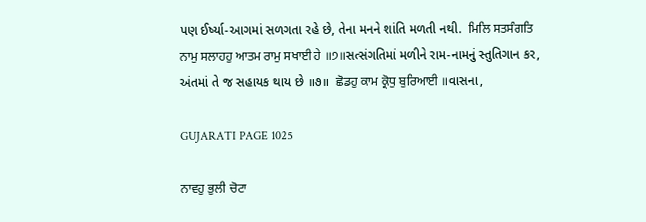પણ ઈર્ષ્યા-આગમાં સળગતા રહે છે, તેના મનને શાંતિ મળતી નથી.  ਮਿਲਿ ਸਤਸੰਗਤਿ ਨਾਮੁ ਸਲਾਹਹੁ ਆਤਮ ਰਾਮੁ ਸਖਾਈ ਹੇ ॥੭॥સત્સંગતિમાં મળીને રામ-નામનું સ્તુતિગાન કર, અંતમાં તે જ સહાયક થાય છે ॥૭॥  ਛੋਡਹੁ ਕਾਮ ਕ੍ਰੋਧੁ ਬੁਰਿਆਈ ॥વાસના,

GUJARATI PAGE 1025

ਨਾਵਹੁ ਭੁਲੀ ਚੋਟਾ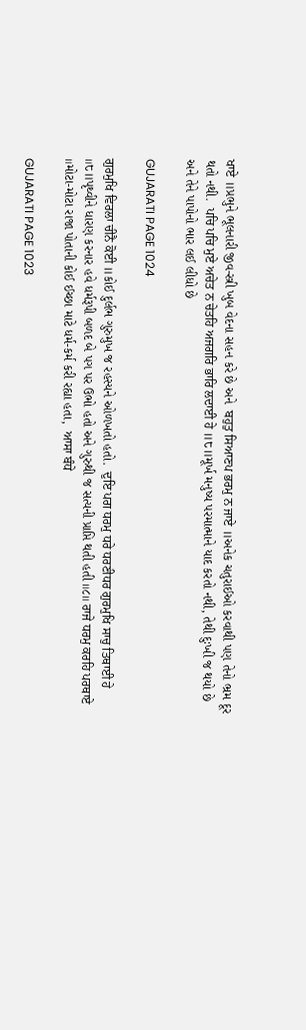ਖਾਏ ॥પ્રભુને ભૂલનારી જીવ-સ્ત્રી ખુબ વેદના સહન કરે છે અને  ਬਹੁਤੁ ਸਿਆਣਪ ਭਰਮੁ ਨ ਜਾਏ ॥અનેક ચતુરાઈઓ કરવાથી પણ તેનો ભ્રમ દૂર થતો નથી.  ਪਚਿ ਪਚਿ ਮੁਏ ਅਚੇਤ ਨ ਚੇਤਹਿ ਅਜਗਰਿ ਭਾਰਿ ਲਦਾਈ ਹੇ ॥੮॥મૂર્ખ મનુષ્ય પરમાત્માને યાદ કરતો નથી, તેથી દુઃખી જ થયો છે અને તેને પાપોનો ભાર લઈ લીધો છે

GUJARATI PAGE 1024

ਗੁਰਮੁਖਿ ਵਿਰਲਾ ਚੀਨੈ ਕੋਈ ॥કોઈ દુર્લભ ગુરુમુખ જ રહસ્યને ઓળખતો હતો.  ਦੁਇ ਪਗ ਧਰਮੁ ਧਰੇ ਧਰਣੀਧਰ ਗੁਰਮੁਖਿ ਸਾਚੁ ਤਿਥਾਈ ਹੇ ॥੮॥પૃથ્વીને ધારણ કરનાર હવે ધર્મરૂપી બળદ બે પગ પર ઉભો હતો અને ગુરુથી જ સત્યની પ્રાપ્તિ થતી હતી ॥૮॥ ਰਾਜੇ ਧਰਮੁ ਕਰਹਿ ਪਰਥਾਏ ॥મોટા-મોટા રાજા પોતાની કોઈ ઈચ્છા માટે ધર્મ-કર્મ કરી રહ્યા હતા,  ਆਸਾ ਬੰਧੇ

GUJARATI PAGE 1023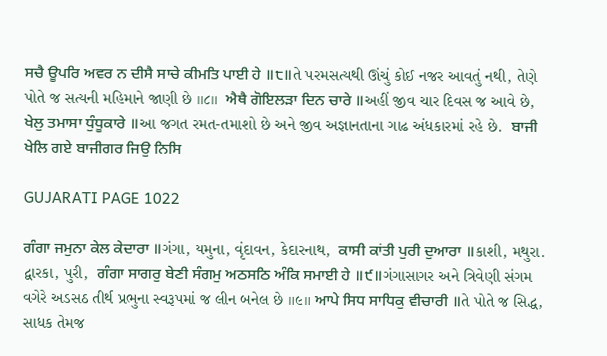ਸਚੈ ਊਪਰਿ ਅਵਰ ਨ ਦੀਸੈ ਸਾਚੇ ਕੀਮਤਿ ਪਾਈ ਹੇ ॥੮॥તે પરમસત્યથી ઊંચું કોઈ નજર આવતું નથી, તેણે પોતે જ સત્યની મહિમાને જાણી છે ॥૮॥  ਐਥੈ ਗੋਇਲੜਾ ਦਿਨ ਚਾਰੇ ॥અહીં જીવ ચાર દિવસ જ આવે છે,  ਖੇਲੁ ਤਮਾਸਾ ਧੁੰਧੂਕਾਰੇ ॥આ જગત રમત-તમાશો છે અને જીવ અજ્ઞાનતાના ગાઢ અંધકારમાં રહે છે.  ਬਾਜੀ ਖੇਲਿ ਗਏ ਬਾਜੀਗਰ ਜਿਉ ਨਿਸਿ

GUJARATI PAGE 1022

ਗੰਗਾ ਜਮੁਨਾ ਕੇਲ ਕੇਦਾਰਾ ॥ગંગા, યમુના, વૃંદાવન, કેદારનાથ,  ਕਾਸੀ ਕਾਂਤੀ ਪੁਰੀ ਦੁਆਰਾ ॥કાશી, મથુરા. દ્વારકા, પુરી,  ਗੰਗਾ ਸਾਗਰੁ ਬੇਣੀ ਸੰਗਮੁ ਅਠਸਠਿ ਅੰਕਿ ਸਮਾਈ ਹੇ ॥੯॥ગંગાસાગર અને ત્રિવેણી સંગમ વગેરે અડસઠ તીર્થ પ્રભુના સ્વરૂપમાં જ લીન બનેલ છે ॥૯॥ ਆਪੇ ਸਿਧ ਸਾਧਿਕੁ ਵੀਚਾਰੀ ॥તે પોતે જ સિદ્ધ, સાધક તેમજ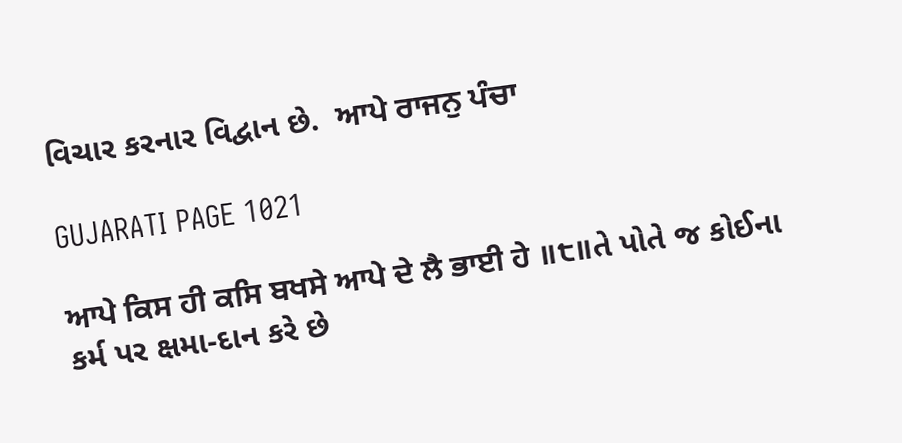વિચાર કરનાર વિદ્વાન છે.  ਆਪੇ ਰਾਜਨੁ ਪੰਚਾ

GUJARATI PAGE 1021

ਆਪੇ ਕਿਸ ਹੀ ਕਸਿ ਬਖਸੇ ਆਪੇ ਦੇ ਲੈ ਭਾਈ ਹੇ ॥੮॥તે પોતે જ કોઈના કર્મ પર ક્ષમા-દાન કરે છે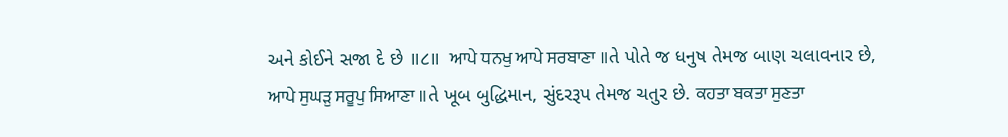અને કોઈને સજા દે છે ॥૮॥  ਆਪੇ ਧਨਖੁ ਆਪੇ ਸਰਬਾਣਾ ॥તે પોતે જ ધનુષ તેમજ બાણ ચલાવનાર છે,  ਆਪੇ ਸੁਘੜੁ ਸਰੂਪੁ ਸਿਆਣਾ ॥તે ખૂબ બુદ્ધિમાન, સુંદરરૂપ તેમજ ચતુર છે. ਕਹਤਾ ਬਕਤਾ ਸੁਣਤਾ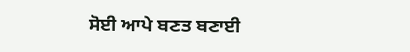ਸੋਈ ਆਪੇ ਬਣਤ ਬਣਾਈ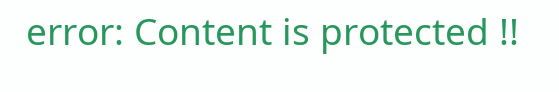error: Content is protected !!